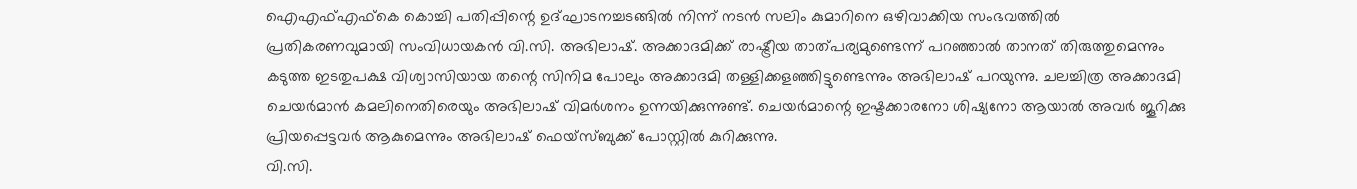ഐഎഫ്എഫ്കെ കൊച്ചി പതിപ്പിന്റെ ഉദ്ഘാടനച്ചടങ്ങിൽ നിന്ന് നടൻ സലിം കുമാറിനെ ഒഴിവാക്കിയ സംഭവത്തിൽ പ്രതികരണവുമായി സംവിധായകൻ വി.സി. അഭിലാഷ്. അക്കാദമിക്ക് രാഷ്ട്രീയ താത്പര്യമുണ്ടെന്ന് പറഞ്ഞാൽ താനത് തിരുത്തുമെന്നും കടുത്ത ഇടതുപക്ഷ വിശ്വാസിയായ തന്റെ സിനിമ പോലും അക്കാദമി തള്ളിക്കളഞ്ഞിട്ടുണ്ടെന്നും അഭിലാഷ് പറയുന്നു. ചലച്ചിത്ര അക്കാദമി ചെയർമാൻ കമലിനെതിരെയും അഭിലാഷ് വിമർശനം ഉന്നയിക്കുന്നുണ്ട്. ചെയർമാന്റെ ഇഷ്ടക്കാരനോ ശിഷ്യനോ ആയാൽ അവർ ജൂറിക്കു പ്രിയപ്പെട്ടവർ ആകുമെന്നും അഭിലാഷ് ഫെയ്സ്ബുക്ക് പോസ്റ്റിൽ കുറിക്കുന്നു.
വി.സി.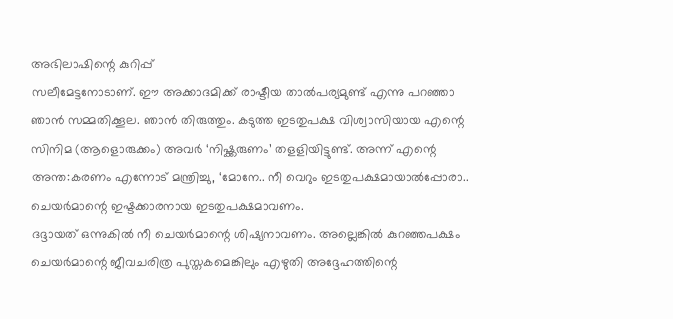അഭിലാഷിന്റെ കുറിപ്പ്
സലീമേട്ടനോടാണ്. ഈ അക്കാദമിക്ക് രാഷ്ടീയ താൽപര്യമുണ്ട് എന്നു പറഞ്ഞാ ഞാൻ സമ്മതിക്കൂല. ഞാൻ തിരുത്തും. കടുത്ത ഇടതുപക്ഷ വിശ്വാസിയായ എന്റെ സിനിമ (ആളൊരുക്കം) അവർ ‘നിഷ്ക്കരുണം’ തളളിയിട്ടുണ്ട്. അന്ന് എന്റെ അന്ത:കരണം എന്നോട് മന്ത്രിച്ചു, ‘മോനേ.. നീ വെറും ഇടതുപക്ഷമായാൽപ്പോരാ.. ചെയർമാന്റെ ഇഷ്ടക്കാരനായ ഇടതുപക്ഷമാവണം.
ദദ്ദായത് ഒന്നുകിൽ നീ ചെയർമാന്റെ ശിഷ്യനാവണം. അല്ലെങ്കിൽ കുറഞ്ഞപക്ഷം ചെയർമാന്റെ ജീവചരിത്ര പുസ്തകമെങ്കിലും എഴുതി അദ്ദേഹത്തിന്റെ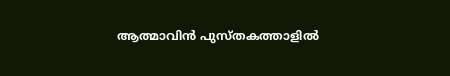ആത്മാവിൻ പുസ്തകത്താളിൽ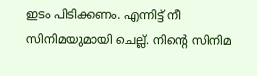ഇടം പിടിക്കണം. എന്നിട്ട് നീ സിനിമയുമായി ചെല്ല്. നിന്റെ സിനിമ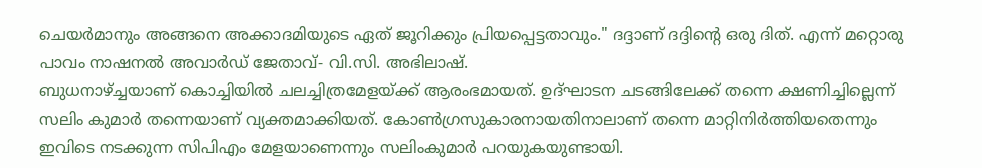ചെയർമാനും അങ്ങനെ അക്കാദമിയുടെ ഏത് ജൂറിക്കും പ്രിയപ്പെട്ടതാവും." ദദ്ദാണ് ദദ്ദിന്റെ ഒരു ദിത്. എന്ന് മറ്റൊരു പാവം നാഷനൽ അവാർഡ് ജേതാവ്- വി.സി. അഭിലാഷ്.
ബുധനാഴ്ച്ചയാണ് കൊച്ചിയിൽ ചലച്ചിത്രമേളയ്ക്ക് ആരംഭമായത്. ഉദ്ഘാടന ചടങ്ങിലേക്ക് തന്നെ ക്ഷണിച്ചില്ലെന്ന് സലിം കുമാർ തന്നെയാണ് വ്യക്തമാക്കിയത്. കോൺഗ്രസുകാരനായതിനാലാണ് തന്നെ മാറ്റിനിർത്തിയതെന്നും ഇവിടെ നടക്കുന്ന സിപിഎം മേളയാണെന്നും സലിംകുമാർ പറയുകയുണ്ടായി.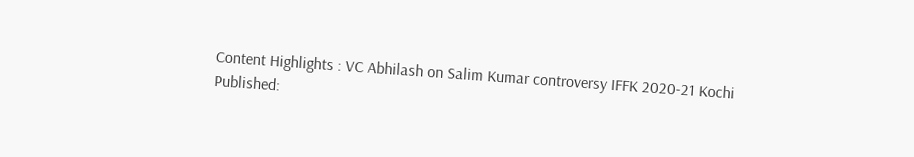Content Highlights : VC Abhilash on Salim Kumar controversy IFFK 2020-21 Kochi
Published: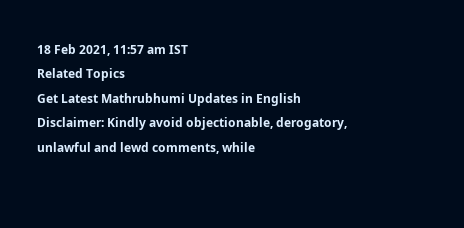18 Feb 2021, 11:57 am IST
Related Topics
Get Latest Mathrubhumi Updates in English
Disclaimer: Kindly avoid objectionable, derogatory, unlawful and lewd comments, while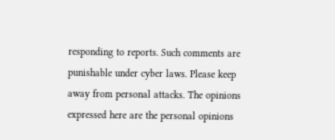responding to reports. Such comments are punishable under cyber laws. Please keep away from personal attacks. The opinions expressed here are the personal opinions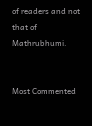of readers and not that of Mathrubhumi.


Most Commented